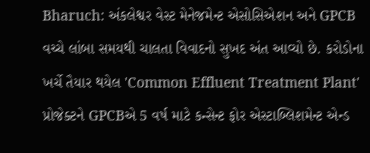Bharuch: અંકલેશ્વર વેસ્ટ મેનેજમેન્ટ એસોસિએશન અને GPCB વચ્ચે લાંબા સમયથી ચાલતા વિવાદનો સુખદ અંત આવ્યો છે. કરોડોના ખર્ચે તૈયાર થયેલ 'Common Effluent Treatment Plant' પ્રોજેક્ટને GPCBએ 5 વર્ષ માટે કન્સેન્ટ ફોર એસ્ટાબ્લિશમેન્ટ એન્ડ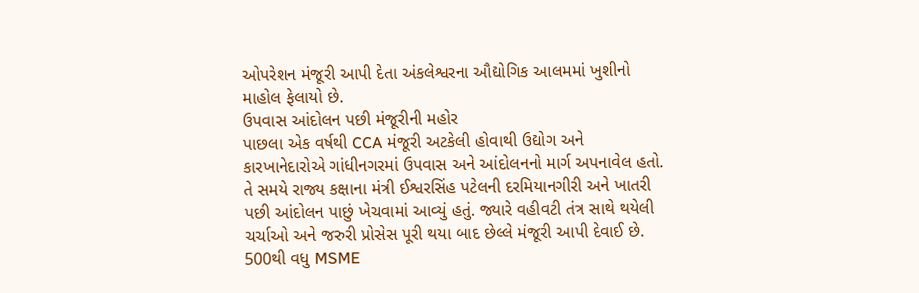ઓપરેશન મંજૂરી આપી દેતા અંકલેશ્વરના ઔદ્યોગિક આલમમાં ખુશીનો માહોલ ફેલાયો છે.
ઉપવાસ આંદોલન પછી મંજૂરીની મહોર
પાછલા એક વર્ષથી CCA મંજૂરી અટકેલી હોવાથી ઉદ્યોગ અને કારખાનેદારોએ ગાંધીનગરમાં ઉપવાસ અને આંદોલનનો માર્ગ અપનાવેલ હતો. તે સમયે રાજ્ય કક્ષાના મંત્રી ઈશ્વરસિંહ પટેલની દરમિયાનગીરી અને ખાતરી પછી આંદોલન પાછું ખેચવામાં આવ્યું હતું. જ્યારે વહીવટી તંત્ર સાથે થયેલી ચર્ચાઓ અને જરુરી પ્રોસેસ પૂરી થયા બાદ છેલ્લે મંજૂરી આપી દેવાઈ છે.
500થી વધુ MSME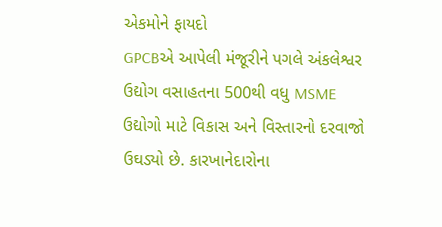એકમોને ફાયદો
GPCBએ આપેલી મંજૂરીને પગલે અંકલેશ્વર ઉદ્યોગ વસાહતના 500થી વધુ MSME ઉદ્યોગો માટે વિકાસ અને વિસ્તારનો દરવાજો ઉઘડ્યો છે. કારખાનેદારોના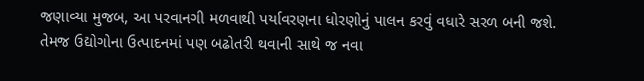જણાવ્યા મુજબ, આ પરવાનગી મળવાથી પર્યાવરણના ધોરણોનું પાલન કરવું વધારે સરળ બની જશે. તેમજ ઉદ્યોગોના ઉત્પાદનમાં પણ બઢોતરી થવાની સાથે જ નવા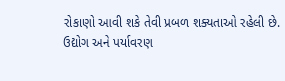રોકાણો આવી શકે તેવી પ્રબળ શક્યતાઓ રહેલી છે.
ઉદ્યોગ અને પર્યાવરણ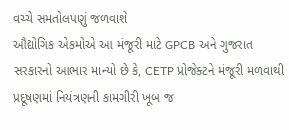વચ્ચે સમતોલપણું જળવાશે
ઔદ્યોગિક એકમોએ આ મંજૂરી માટે GPCB અને ગુજરાત સરકારનો આભાર માન્યો છે કે, CETP પ્રોજેક્ટને મંજૂરી મળવાથી પ્રદૂષણમાં નિયંત્રણની કામગીરી ખૂબ જ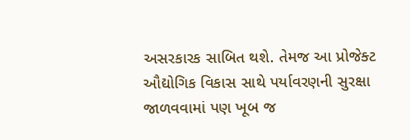અસરકારક સાબિત થશે. તેમજ આ પ્રોજેક્ટ ઔદ્યોગિક વિકાસ સાથે પર્યાવરણની સુરક્ષા જાળવવામાં પણ ખૂબ જ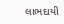લાભદાયી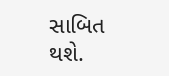સાબિત થશે.